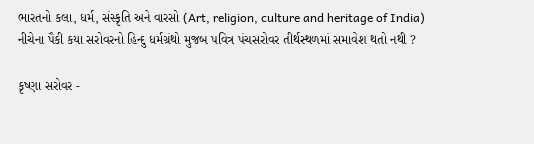ભારતનો કલા, ધર્મ, સંસ્કૃતિ અને વારસો (Art, religion, culture and heritage of India)
નીચેના પૈકી કયા સરોવરનો હિન્દુ ધર્મગ્રંથો મુજબ પવિત્ર પંચસરોવર તીર્થસ્થળમાં સમાવેશ થતો નથી ?

કૃષ્ણા સરોવર -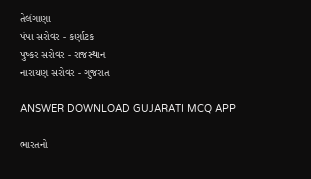તેલંગાણા
પંપા સરોવર - કર્ણાટક
પુષ્કર સરોવર - રાજસ્થાન
નારાયણ સરોવર - ગુજરાત

ANSWER DOWNLOAD GUJARATI MCQ APP

ભારતનો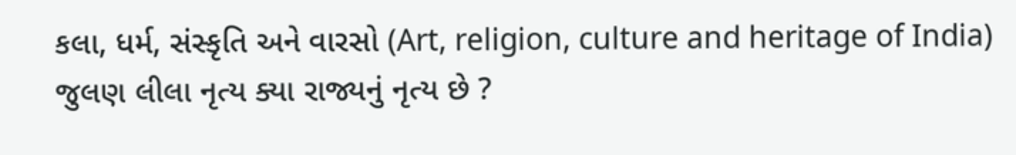કલા, ધર્મ, સંસ્કૃતિ અને વારસો (Art, religion, culture and heritage of India)
જુલણ લીલા નૃત્ય ક્યા રાજ્યનું નૃત્ય છે ?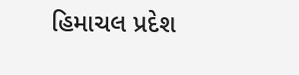હિમાચલ પ્રદેશ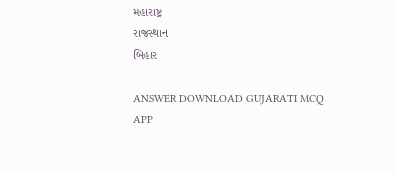મહારાષ્ટ્ર
રાજસ્થાન
બિહાર

ANSWER DOWNLOAD GUJARATI MCQ APP